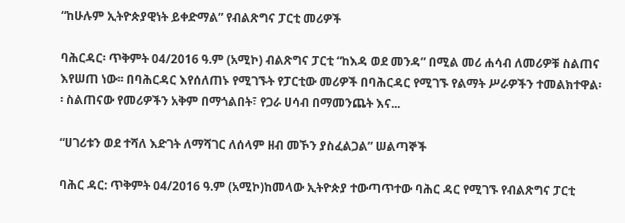“ከሁሉም ኢትዮጵያዊነት ይቀድማል” የብልጽግና ፓርቲ መሪዎች

ባሕርዳር፡ ጥቅምት 04/2016 ዓ.ም (አሚኮ) ብልጽግና ፓርቲ “ከእዳ ወደ መንዳ” በሚል መሪ ሐሳብ ለመሪዎቹ ስልጠና እየሠጠ ነው፡፡ በባሕርዳር እየሰለጠኑ የሚገኙት የፓርቲው መሪዎች በባሕርዳር የሚገኙ የልማት ሥራዎችን ተመልክተዋል፡፡ ስልጠናው የመሪዎችን አቅም በማጎልበት፣ የጋራ ሀሳብ በማመንጨት እና...

“ሀገሪቱን ወደ ተሻለ እድገት ለማሻገር ለሰላም ዘብ መኾን ያስፈልጋል” ሠልጣኞች

ባሕር ዳር: ጥቅምት 04/2016 ዓ.ም (አሚኮ)ከመላው ኢትዮጵያ ተውጣጥተው ባሕር ዳር የሚገኙ የብልጽግና ፓርቲ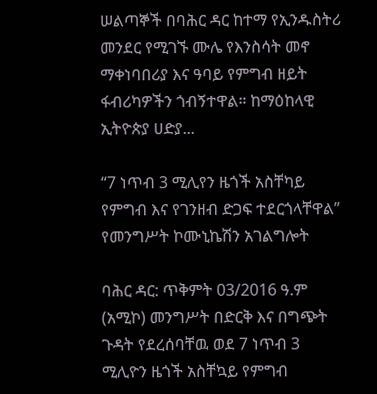ሠልጣኞች በባሕር ዳር ከተማ የኢንዱስትሪ መንደር የሚገኙ ሙሌ የእንስሳት መኖ ማቀነባበሪያ እና ዓባይ የምግብ ዘይት ፋብሪካዎችን ጎብኝተዋል። ከማዕከላዊ ኢትዮጵያ ሀድያ...

“7 ነጥብ 3 ሚሊየን ዜጎች አስቸካይ የምግብ እና የገንዘብ ድጋፍ ተደርጎላቸዋል” የመንግሥት ኮሙኒኬሽን አገልግሎት

ባሕር ዳር: ጥቅምት 03/2016 ዓ.ም (አሚኮ) መንግሥት በድርቅ እና በግጭት ጉዳት የደረሰባቸዉ ወደ 7 ነጥብ 3 ሚሊዮን ዜጎች አስቸኳይ የምግብ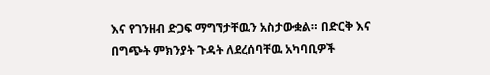እና የገንዘብ ድጋፍ ማግኘታቸዉን አስታውቋል። በድርቅ እና በግጭት ምክንያት ጉዳት ለደረሰባቸዉ አካባቢዎች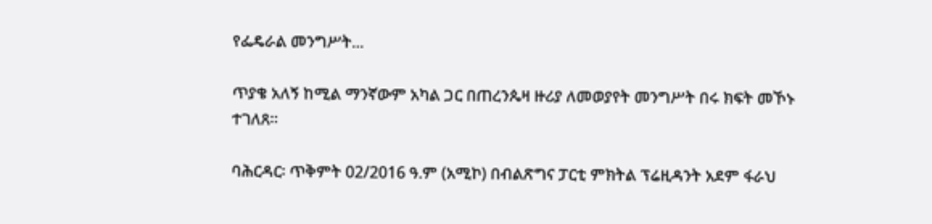የፌዴራል መንግሥት...

ጥያቄ አለኝ ከሚል ማንኛውም አካል ጋር በጠረንጴዛ ዙሪያ ለመወያየት መንግሥት በሩ ክፍት መኾኑ ተገለጸ።

ባሕርዳር፡ ጥቅምት 02/2016 ዓ.ም (አሚኮ) በብልጽግና ፓርቲ ምክትል ፕሬዚዳንት አደም ፋራህ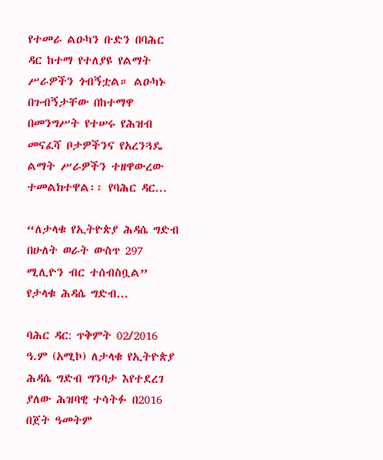የተመራ ልዑካን ቡድን በባሕር ዳር ከተማ የተለያዩ የልማት ሥራዎችን ጎብኝቷል። ልዑካኑ በጉብኝታቸው በከተማዋ በመንግሥት የተሠሩ የሕዝብ መናፈሻ ቦታዎችንና የአረንጓዴ ልማት ሥራዎችን ተዘዋውረው ተመልክተዋል፡፡ የባሕር ዳር...

“ለታላቁ የኢትዮጵያ ሕዳሴ ግድብ በሁለት ወራት ውስጥ 297 ሚሊዮን ብር ተሰብስቧል” የታላቁ ሕዳሴ ግድብ...

ባሕር ዳር: ጥቅምት 02/2016 ዓ.ም (አሚኮ) ለታላቁ የኢትዮጵያ ሕዳሴ ግድብ ግንባታ እየተደረገ ያለው ሕዝባዊ ተሳትፉ በ2016 በጀት ዓመትም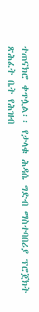ተጠናክሮ ቀጥሏል፡፡ የታላቁ ሕዳሴ ግድብ ማስተባበሪያ ፕሮጀክት ጽሕፈት ቤት የሕዝብ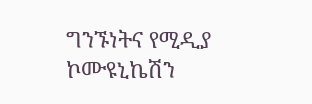ግንኙነትና የሚዲያ ኮሙዩኒኬሽን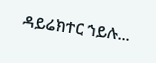ዳይሬክተር ኀይሉ...